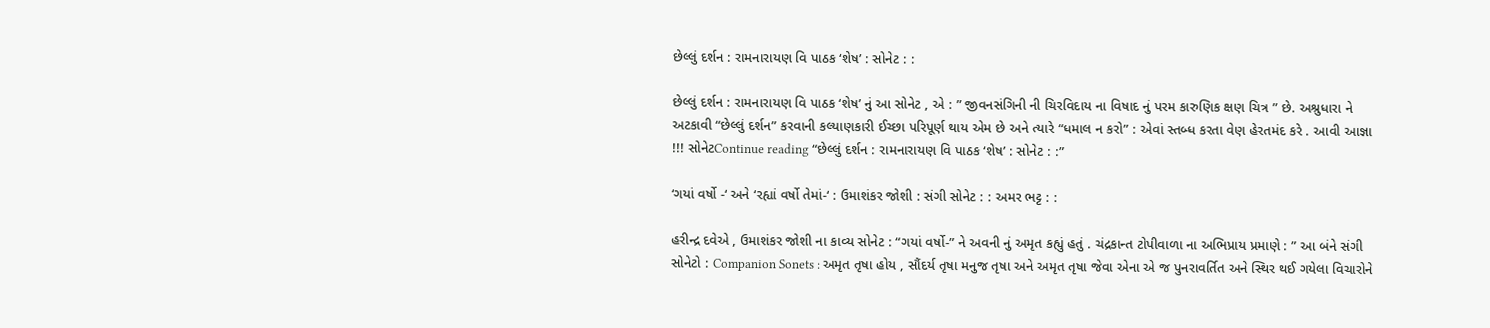છેલ્લું દર્શન : રામનારાયણ વિ પાઠક ‘શેષ’ : સોનેટ : :

છેલ્લું દર્શન : રામનારાયણ વિ પાઠક ‘શેષ’ નું આ સોનેટ , એ : ” જીવનસંગિની ની ચિરવિદાય ના વિષાદ નું પરમ કારુણિક ક્ષણ ચિત્ર ” છે. અશ્રુધારા ને અટકાવી “છેલ્લું દર્શન” કરવાની કલ્યાણકારી ઈચ્છા પરિપૂર્ણ થાય એમ છે અને ત્યારે “ધમાલ ન કરો” : એવાં સ્તબ્ધ કરતા વેણ હેરતમંદ કરે . આવી આજ્ઞા !!! સોનેટContinue reading “છેલ્લું દર્શન : રામનારાયણ વિ પાઠક ‘શેષ’ : સોનેટ : :”

‘ગયાં વર્ષો -‘ અને ‘રહ્યાં વર્ષો તેમાં-‘ : ઉમાશંકર જોશી : સંગી સોનેટ : : અમર ભટ્ટ : :

હરીન્દ્ર દવેએ , ઉમાશંકર જોશી ના કાવ્ય સોનેટ : “ગયાં વર્ષો-” ને અવની નું અમૃત કહ્યું હતું . ચંદ્રકાન્ત ટોપીવાળા ના અભિપ્રાય પ્રમાણે : ” આ બંને સંગી સોનેટો : Companion Sonets : અમૃત તૃષા હોય , સૌંદર્ય તૃષા મનુજ તૃષા અને અમૃત તૃષા જેવા એના એ જ પુનરાવર્તિત અને સ્થિર થઈ ગયેલા વિચારોને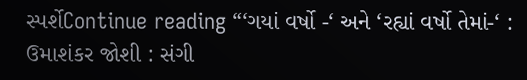સ્પર્શેContinue reading “‘ગયાં વર્ષો -‘ અને ‘રહ્યાં વર્ષો તેમાં-‘ : ઉમાશંકર જોશી : સંગી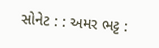સોનેટ : : અમર ભટ્ટ :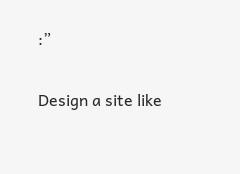:”

Design a site like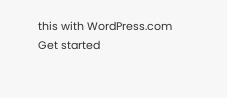this with WordPress.com
Get started